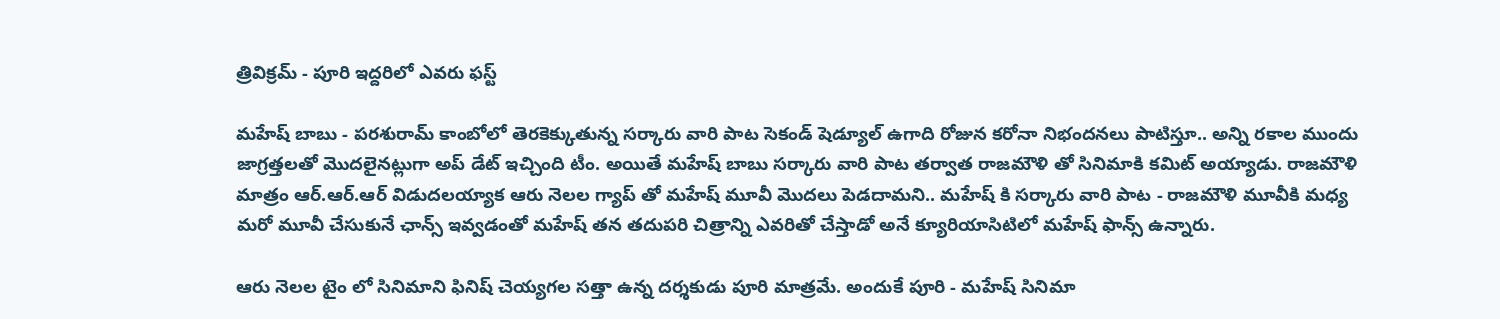త్రివిక్రమ్ - పూరి ఇద్దరిలో ఎవరు ఫస్ట్

మహేష్ బాబు - పరశురామ్ కాంబోలో తెరకెక్కుతున్న సర్కారు వారి పాట సెకండ్ షెడ్యూల్ ఉగాది రోజున కరోనా నిభందనలు పాటిస్తూ.. అన్ని రకాల ముందు జాగ్రత్తలతో మొదలైనట్లుగా అప్ డేట్ ఇచ్చింది టీం. అయితే మహేష్ బాబు సర్కారు వారి పాట తర్వాత రాజమౌళి తో సినిమాకి కమిట్ అయ్యాడు. రాజమౌళి మాత్రం ఆర్.ఆర్.ఆర్ విడుదలయ్యాక ఆరు నెలల గ్యాప్ తో మహేష్ మూవీ మొదలు పెడదామని.. మహేష్ కి సర్కారు వారి పాట - రాజమౌళి మూవీకి మధ్య మరో మూవీ చేసుకునే ఛాన్స్ ఇవ్వడంతో మహేష్ తన తదుపరి చిత్రాన్ని ఎవరితో చేస్తాడో అనే క్యూరియాసిటిలో మహేష్ ఫాన్స్ ఉన్నారు.

ఆరు నెలల టైం లో సినిమాని ఫినిష్ చెయ్యగల సత్తా ఉన్న దర్శకుడు పూరి మాత్రమే. అందుకే పూరి - మహేష్ సినిమా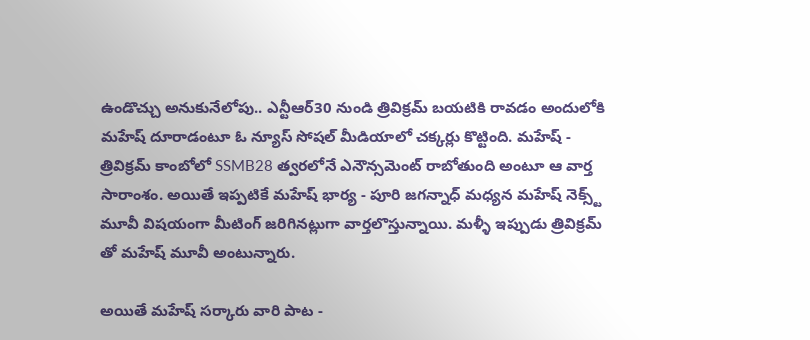ఉండొచ్చు అనుకునేలోపు.. ఎన్టీఆర్30 నుండి త్రివిక్రమ్ బయటికి రావడం అందులోకి మహేష్ దూరాడంటూ ఓ న్యూస్ సోషల్ మీడియాలో చక్కర్లు కొట్టింది. మహేష్ - త్రివిక్రమ్ కాంబోలో SSMB28 త్వరలోనే ఎనౌన్సమెంట్ రాబోతుంది అంటూ ఆ వార్త సారాంశం. అయితే ఇప్పటికే మహేష్ భార్య - పూరి జగన్నాధ్ మధ్యన మహేష్ నెక్స్ట్ మూవీ విషయంగా మీటింగ్ జరిగినట్లుగా వార్తలొస్తున్నాయి. మళ్ళీ ఇప్పుడు త్రివిక్రమ్ తో మహేష్ మూవీ అంటున్నారు.

అయితే మహేష్ సర్కారు వారి పాట -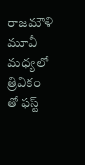రాజమౌళి మూవీ మధ్యలో త్రివికం తో ఫస్ట్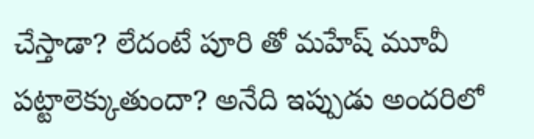చేస్తాడా? లేదంటే పూరి తో మహేష్ మూవీ పట్టాలెక్కుతుందా? అనేది ఇప్పుడు అందరిలో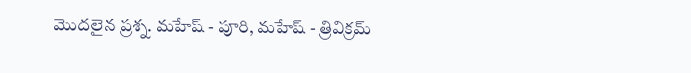మొదలైన ప్రశ్న. మహేష్ - పూరి, మహేష్ - త్రివిక్రమ్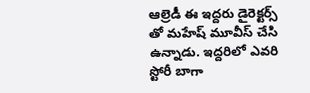ఆల్రెడీ ఈ ఇద్దరు డైరెక్టర్స్ తో మహేష్ మూవీస్ చేసి ఉన్నాడు. ఇద్దరిలో ఎవరి స్టోరీ బాగా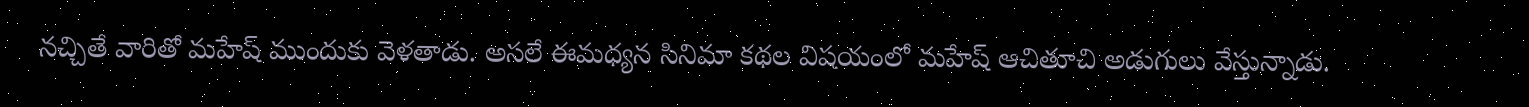నచ్చితే వారితో మహేష్ ముందుకు వెళతాడు. అసలే ఈమధ్యన సినిమా కథల విషయంలో మహేష్ ఆచితూచి అడుగులు వేస్తున్నాడు.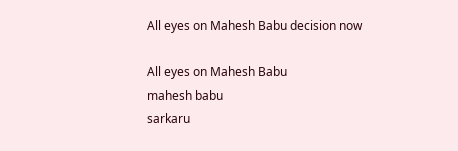All eyes on Mahesh Babu decision now

All eyes on Mahesh Babu
mahesh babu
sarkaru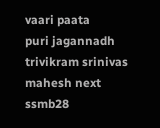vaari paata
puri jagannadh
trivikram srinivas
mahesh next
ssmb28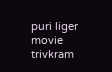puri liger movie
trivkram